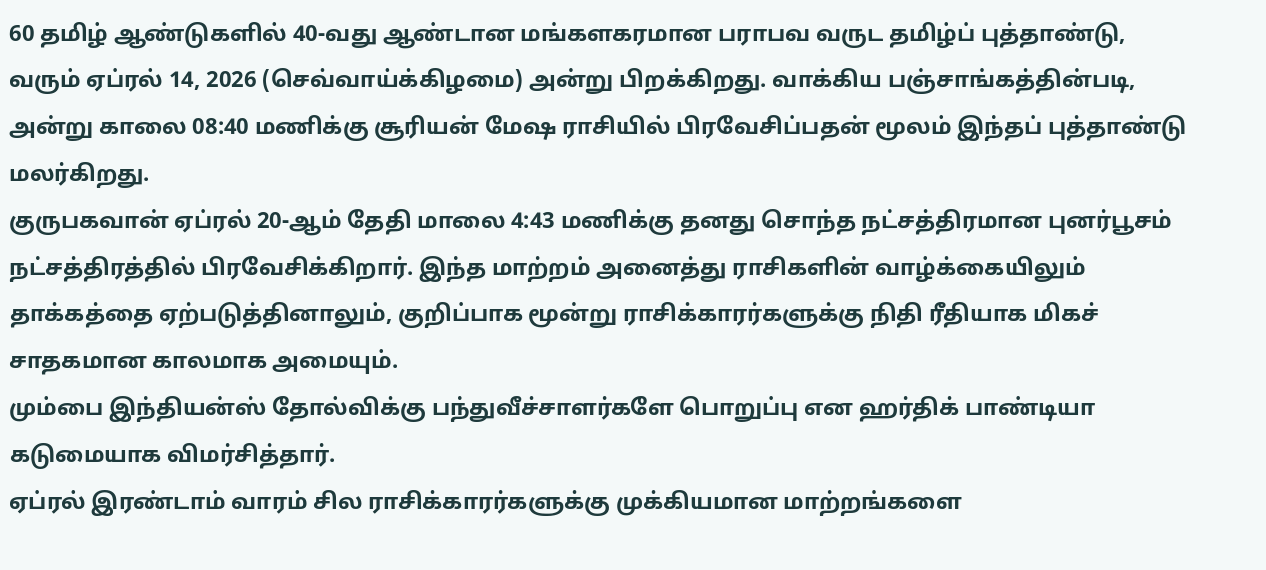60 தமிழ் ஆண்டுகளில் 40-வது ஆண்டான மங்களகரமான பராபவ வருட தமிழ்ப் புத்தாண்டு, வரும் ஏப்ரல் 14, 2026 (செவ்வாய்க்கிழமை) அன்று பிறக்கிறது. வாக்கிய பஞ்சாங்கத்தின்படி, அன்று காலை 08:40 மணிக்கு சூரியன் மேஷ ராசியில் பிரவேசிப்பதன் மூலம் இந்தப் புத்தாண்டு மலர்கிறது.
குருபகவான் ஏப்ரல் 20-ஆம் தேதி மாலை 4:43 மணிக்கு தனது சொந்த நட்சத்திரமான புனர்பூசம் நட்சத்திரத்தில் பிரவேசிக்கிறார். இந்த மாற்றம் அனைத்து ராசிகளின் வாழ்க்கையிலும் தாக்கத்தை ஏற்படுத்தினாலும், குறிப்பாக மூன்று ராசிக்காரர்களுக்கு நிதி ரீதியாக மிகச் சாதகமான காலமாக அமையும்.
மும்பை இந்தியன்ஸ் தோல்விக்கு பந்துவீச்சாளர்களே பொறுப்பு என ஹர்திக் பாண்டியா கடுமையாக விமர்சித்தார்.
ஏப்ரல் இரண்டாம் வாரம் சில ராசிக்காரர்களுக்கு முக்கியமான மாற்றங்களை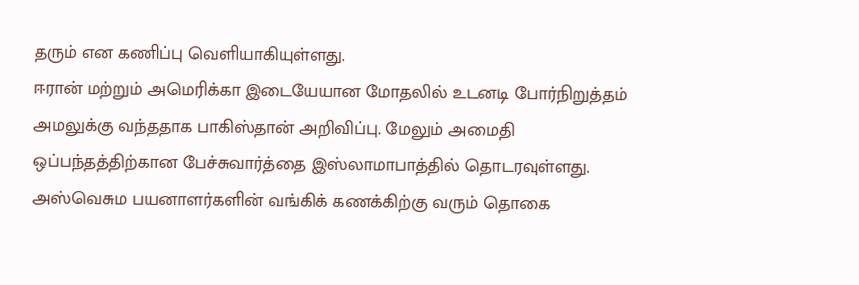தரும் என கணிப்பு வெளியாகியுள்ளது.
ஈரான் மற்றும் அமெரிக்கா இடையேயான மோதலில் உடனடி போர்நிறுத்தம் அமலுக்கு வந்ததாக பாகிஸ்தான் அறிவிப்பு. மேலும் அமைதி ஒப்பந்தத்திற்கான பேச்சுவார்த்தை இஸ்லாமாபாத்தில் தொடரவுள்ளது.
அஸ்வெசும பயனாளர்களின் வங்கிக் கணக்கிற்கு வரும் தொகை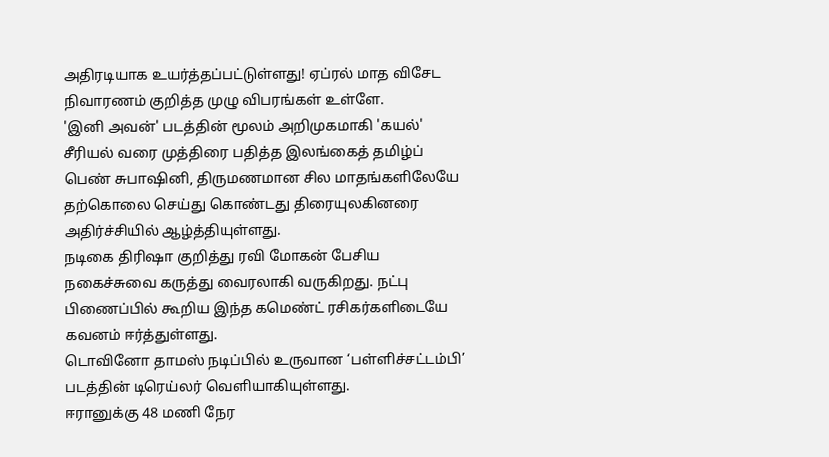அதிரடியாக உயர்த்தப்பட்டுள்ளது! ஏப்ரல் மாத விசேட நிவாரணம் குறித்த முழு விபரங்கள் உள்ளே.
'இனி அவன்' படத்தின் மூலம் அறிமுகமாகி 'கயல்' சீரியல் வரை முத்திரை பதித்த இலங்கைத் தமிழ்ப் பெண் சுபாஷினி, திருமணமான சில மாதங்களிலேயே தற்கொலை செய்து கொண்டது திரையுலகினரை அதிர்ச்சியில் ஆழ்த்தியுள்ளது.
நடிகை திரிஷா குறித்து ரவி மோகன் பேசிய நகைச்சுவை கருத்து வைரலாகி வருகிறது. நட்பு பிணைப்பில் கூறிய இந்த கமெண்ட் ரசிகர்களிடையே கவனம் ஈர்த்துள்ளது.
டொவினோ தாமஸ் நடிப்பில் உருவான ‘பள்ளிச்சட்டம்பி’ படத்தின் டிரெய்லர் வெளியாகியுள்ளது.
ஈரானுக்கு 48 மணி நேர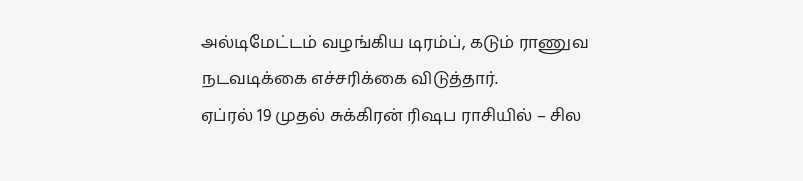அல்டிமேட்டம் வழங்கிய டிரம்ப், கடும் ராணுவ நடவடிக்கை எச்சரிக்கை விடுத்தார்.
ஏப்ரல் 19 முதல் சுக்கிரன் ரிஷப ராசியில் – சில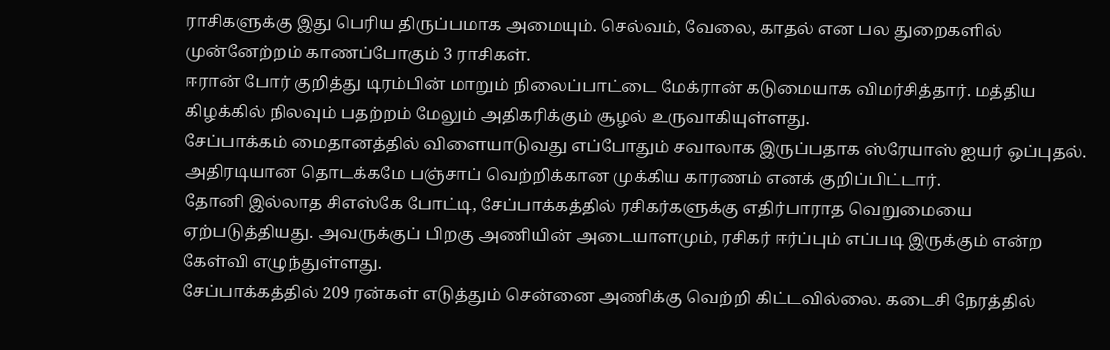ராசிகளுக்கு இது பெரிய திருப்பமாக அமையும். செல்வம், வேலை, காதல் என பல துறைகளில் முன்னேற்றம் காணப்போகும் 3 ராசிகள்.
ஈரான் போர் குறித்து டிரம்பின் மாறும் நிலைப்பாட்டை மேக்ரான் கடுமையாக விமர்சித்தார். மத்திய கிழக்கில் நிலவும் பதற்றம் மேலும் அதிகரிக்கும் சூழல் உருவாகியுள்ளது.
சேப்பாக்கம் மைதானத்தில் விளையாடுவது எப்போதும் சவாலாக இருப்பதாக ஸ்ரேயாஸ் ஐயர் ஒப்புதல். அதிரடியான தொடக்கமே பஞ்சாப் வெற்றிக்கான முக்கிய காரணம் எனக் குறிப்பிட்டார்.
தோனி இல்லாத சிஎஸ்கே போட்டி, சேப்பாக்கத்தில் ரசிகர்களுக்கு எதிர்பாராத வெறுமையை ஏற்படுத்தியது. அவருக்குப் பிறகு அணியின் அடையாளமும், ரசிகர் ஈர்ப்பும் எப்படி இருக்கும் என்ற கேள்வி எழுந்துள்ளது.
சேப்பாக்கத்தில் 209 ரன்கள் எடுத்தும் சென்னை அணிக்கு வெற்றி கிட்டவில்லை. கடைசி நேரத்தில்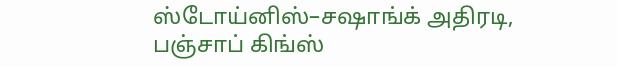ஸ்டோய்னிஸ்–சஷாங்க் அதிரடி, பஞ்சாப் கிங்ஸ்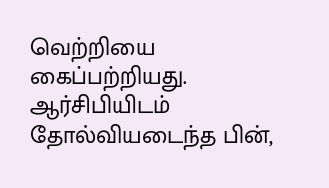வெற்றியை கைப்பற்றியது.
ஆர்சிபியிடம் தோல்வியடைந்த பின்,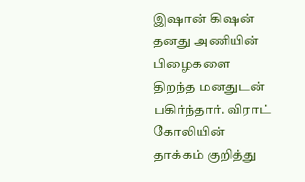இஷான் கிஷன் தனது அணியின் பிழைகளை திறந்த மனதுடன் பகிர்ந்தார். விராட் கோலியின் தாக்கம் குறித்து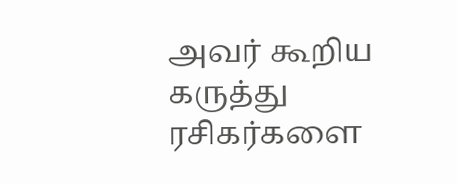அவர் கூறிய கருத்து ரசிகர்களை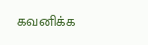கவனிக்க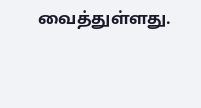வைத்துள்ளது.